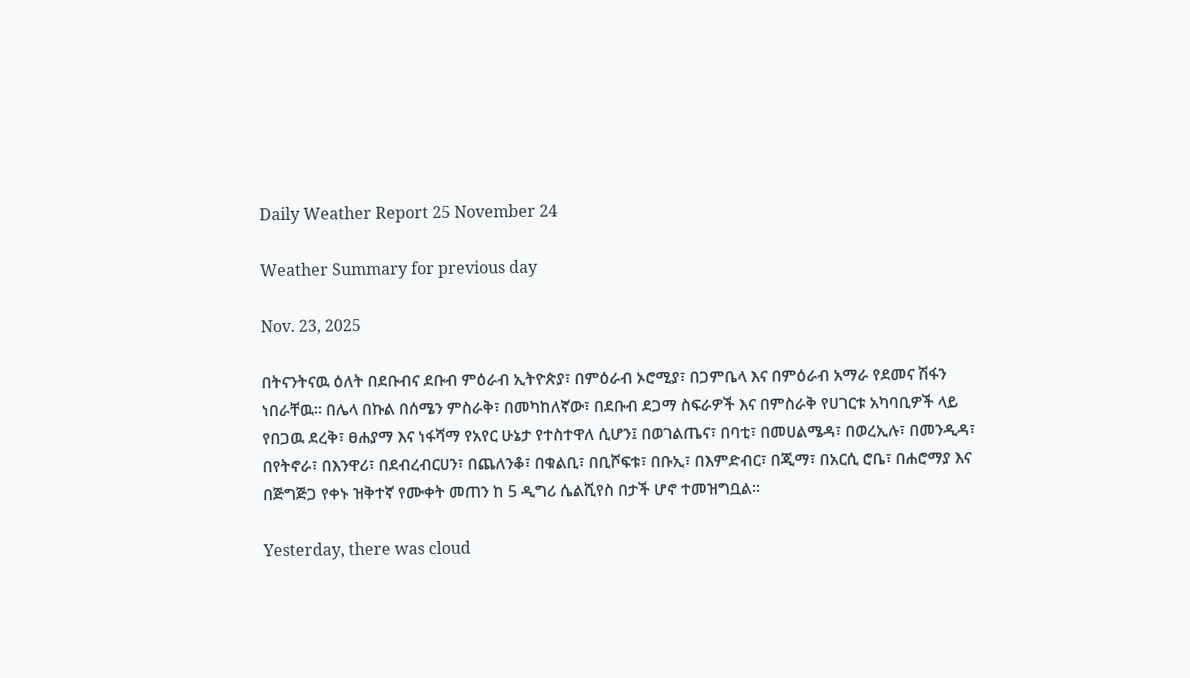Daily Weather Report 25 November 24

Weather Summary for previous day

Nov. 23, 2025

በትናንትናዉ ዕለት በደቡብና ደቡብ ምዕራብ ኢትዮጵያ፣ በምዕራብ ኦሮሚያ፣ በጋምቤላ እና በምዕራብ አማራ የደመና ሽፋን ነበራቸዉ፡፡ በሌላ በኩል በሰሜን ምስራቅ፣ በመካከለኛው፣ በደቡብ ደጋማ ስፍራዎች እና በምስራቅ የሀገርቱ አካባቢዎች ላይ የበጋዉ ደረቅ፣ ፀሐያማ እና ነፋሻማ የአየር ሁኔታ የተስተዋለ ሲሆን፤ በወገልጤና፣ በባቲ፣ በመሀልሜዳ፣ በወረኢሉ፣ በመንዲዳ፣ በየትኖራ፣ በእንዋሪ፣ በደብረብርሀን፣ በጨለንቆ፣ በቁልቢ፣ በቢሾፍቱ፣ በቡኢ፣ በእምድብር፣ በጂማ፣ በአርሲ ሮቤ፣ በሐሮማያ እና በጅግጅጋ የቀኑ ዝቅተኛ የሙቀት መጠን ከ 5 ዲግሪ ሴልሺየስ በታች ሆኖ ተመዝግቧል፡፡

Yesterday, there was cloud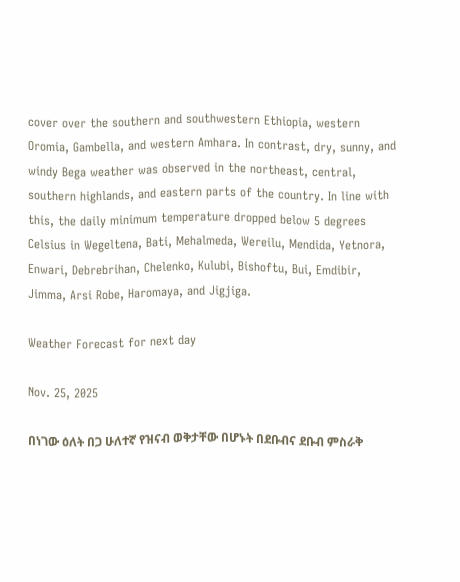cover over the southern and southwestern Ethiopia, western Oromia, Gambella, and western Amhara. In contrast, dry, sunny, and windy Bega weather was observed in the northeast, central, southern highlands, and eastern parts of the country. In line with this, the daily minimum temperature dropped below 5 degrees Celsius in Wegeltena, Bati, Mehalmeda, Wereilu, Mendida, Yetnora, Enwari, Debrebrihan, Chelenko, Kulubi, Bishoftu, Bui, Emdibir, Jimma, Arsi Robe, Haromaya, and Jigjiga.

Weather Forecast for next day

Nov. 25, 2025

በነገው ዕለት በጋ ሁለተኛ የዝናብ ወቅታቸው በሆኑት በደቡብና ደቡብ ምስራቅ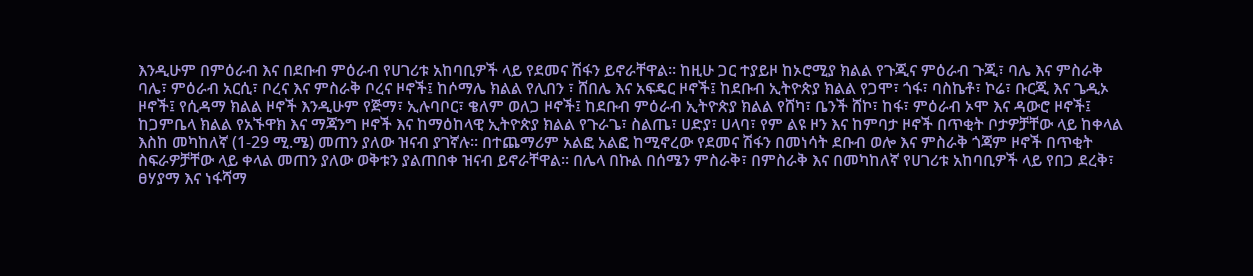እንዲሁም በምዕራብ እና በደቡብ ምዕራብ የሀገሪቱ አከባቢዎች ላይ የደመና ሽፋን ይኖራቸዋል፡፡ ከዚሁ ጋር ተያይዞ ከኦሮሚያ ክልል የጉጂና ምዕራብ ጉጂ፣ ባሌ እና ምስራቅ ባሌ፣ ምዕራብ አርሲ፣ ቦረና እና ምስራቅ ቦረና ዞኖች፤ ከሶማሌ ክልል የሊበን ፣ ሸበሌ እና አፍዴር ዞኖች፤ ከደቡብ ኢትዮጵያ ክልል የጋሞ፣ ጎፋ፣ ባስኬቶ፣ ኮሬ፣ ቡርጂ እና ጌዲኦ ዞኖች፤ የሲዳማ ክልል ዞኖች እንዲሁም የጅማ፣ ኢሉባቦር፣ ቄለም ወለጋ ዞኖች፤ ከደቡብ ምዕራብ ኢትዮጵያ ክልል የሸካ፣ ቤንች ሸኮ፣ ከፋ፣ ምዕራብ ኦሞ እና ዳውሮ ዞኖች፤ ከጋምቤላ ክልል የአኙዋክ እና ማጃንግ ዞኖች እና ከማዕከላዊ ኢትዮጵያ ክልል የጉራጌ፣ ስልጤ፣ ሀድያ፣ ሀላባ፣ የም ልዩ ዞን እና ከምባታ ዞኖች በጥቂት ቦታዎቻቸው ላይ ከቀላል እስከ መካከለኛ (1-29 ሚ.ሜ) መጠን ያለው ዝናብ ያገኛሉ፡፡ በተጨማሪም አልፎ አልፎ ከሚኖረው የደመና ሽፋን በመነሳት ደቡብ ወሎ እና ምስራቅ ጎጃም ዞኖች በጥቂት ስፍራዎቻቸው ላይ ቀላል መጠን ያለው ወቅቱን ያልጠበቀ ዝናብ ይኖራቸዋል፡፡ በሌላ በኩል በሰሜን ምስራቅ፣ በምስራቅ እና በመካከለኛ የሀገሪቱ አከባቢዎች ላይ የበጋ ደረቅ፣ ፀሃያማ እና ነፋሻማ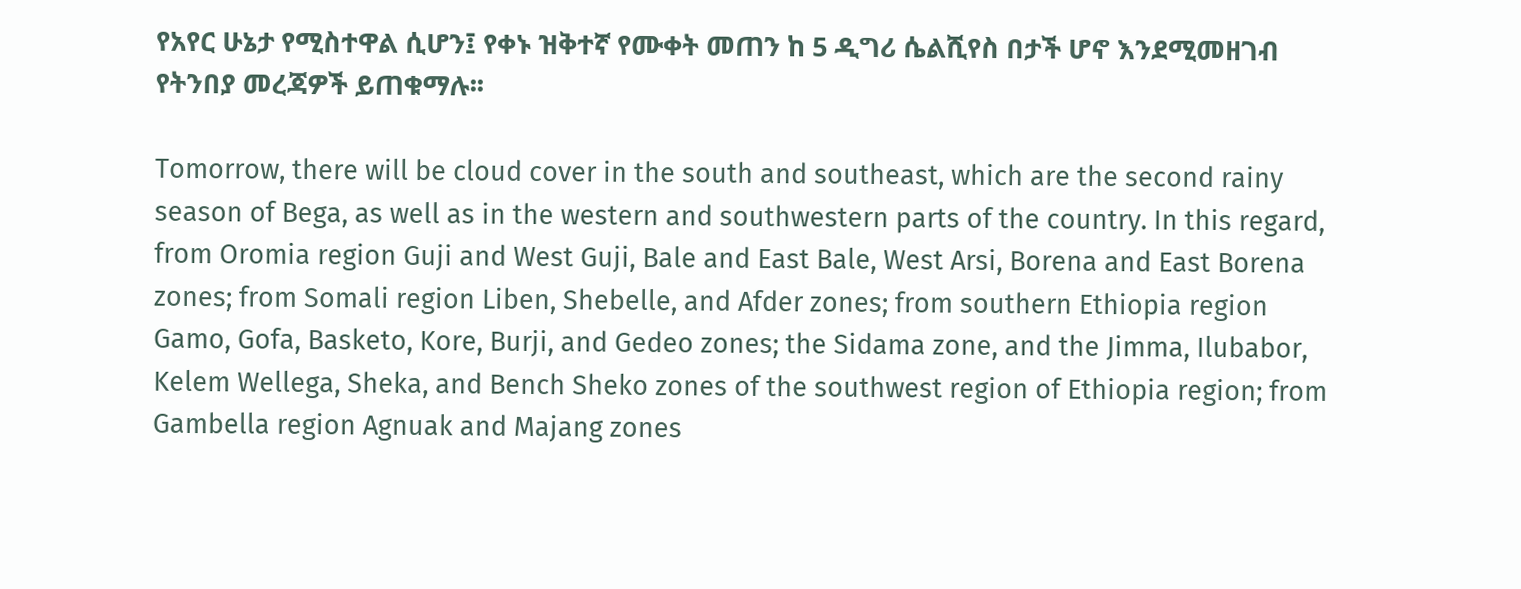የአየር ሁኔታ የሚስተዋል ሲሆን፤ የቀኑ ዝቅተኛ የሙቀት መጠን ከ 5 ዲግሪ ሴልሺየስ በታች ሆኖ እንደሚመዘገብ የትንበያ መረጃዎች ይጠቁማሉ፡፡

Tomorrow, there will be cloud cover in the south and southeast, which are the second rainy season of Bega, as well as in the western and southwestern parts of the country. In this regard, from Oromia region Guji and West Guji, Bale and East Bale, West Arsi, Borena and East Borena zones; from Somali region Liben, Shebelle, and Afder zones; from southern Ethiopia region Gamo, Gofa, Basketo, Kore, Burji, and Gedeo zones; the Sidama zone, and the Jimma, Ilubabor, Kelem Wellega, Sheka, and Bench Sheko zones of the southwest region of Ethiopia region; from Gambella region Agnuak and Majang zones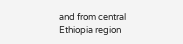and from central Ethiopia region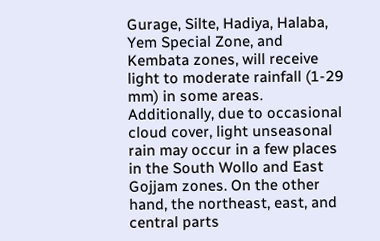Gurage, Silte, Hadiya, Halaba, Yem Special Zone, and Kembata zones, will receive light to moderate rainfall (1-29 mm) in some areas. Additionally, due to occasional cloud cover, light unseasonal rain may occur in a few places in the South Wollo and East Gojjam zones. On the other hand, the northeast, east, and central parts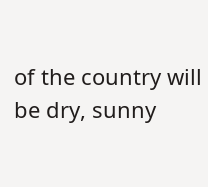of the country will be dry, sunny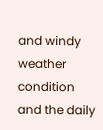and windy weather condition and the daily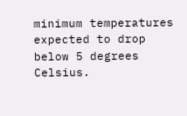minimum temperatures expected to drop below 5 degrees Celsius.